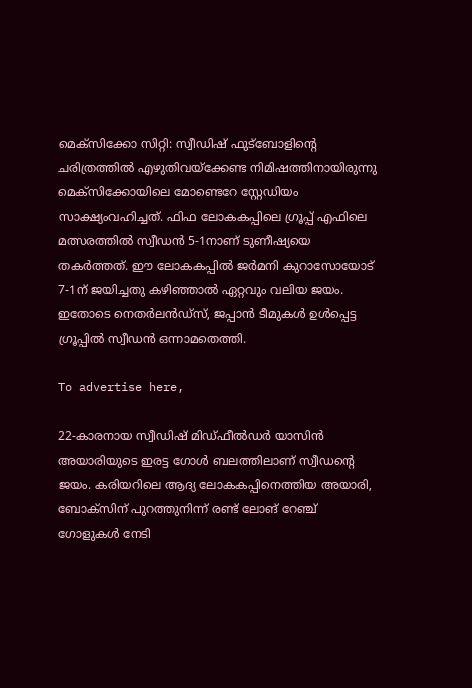മെക്സിക്കോ സിറ്റി: സ്വീഡിഷ് ഫുട്‌ബോളിന്റെ ചരിത്രത്തിൽ എഴുതിവയ്‌ക്കേണ്ട നിമിഷത്തിനായിരുന്നു മെക്‌സിക്കോയിലെ മോണ്ടെറേ സ്റ്റേഡിയം സാക്ഷ്യംവഹിച്ചത്. ഫിഫ ലോകകപ്പിലെ ഗ്രൂപ്പ് എഫിലെ മത്സരത്തിൽ സ്വീഡൻ 5-1നാണ് ടുണീഷ്യയെ തകർത്തത്. ഈ ലോകകപ്പിൽ ജർമനി കുറാസോയോട് 7-1ന് ജയിച്ചതു കഴിഞ്ഞാൽ ഏറ്റവും വലിയ ജയം. ഇതോടെ നെതർലൻഡ്സ്, ജപ്പാൻ ടീമുകൾ ഉൾപ്പെട്ട ഗ്രൂപ്പിൽ സ്വീഡൻ ഒന്നാമതെത്തി.

To advertise here,

22-കാരനായ സ്വീഡിഷ് മിഡ്ഫീൽഡർ യാസിൻ അയാരിയുടെ ഇരട്ട ഗോൾ ബലത്തിലാണ് സ്വീഡന്റെ ജയം. കരിയറിലെ ആദ്യ ലോകകപ്പിനെത്തിയ അയാരി, ബോക്‌സിന് പുറത്തുനിന്ന് രണ്ട് ലോങ് റേഞ്ച് ഗോളുകൾ നേടി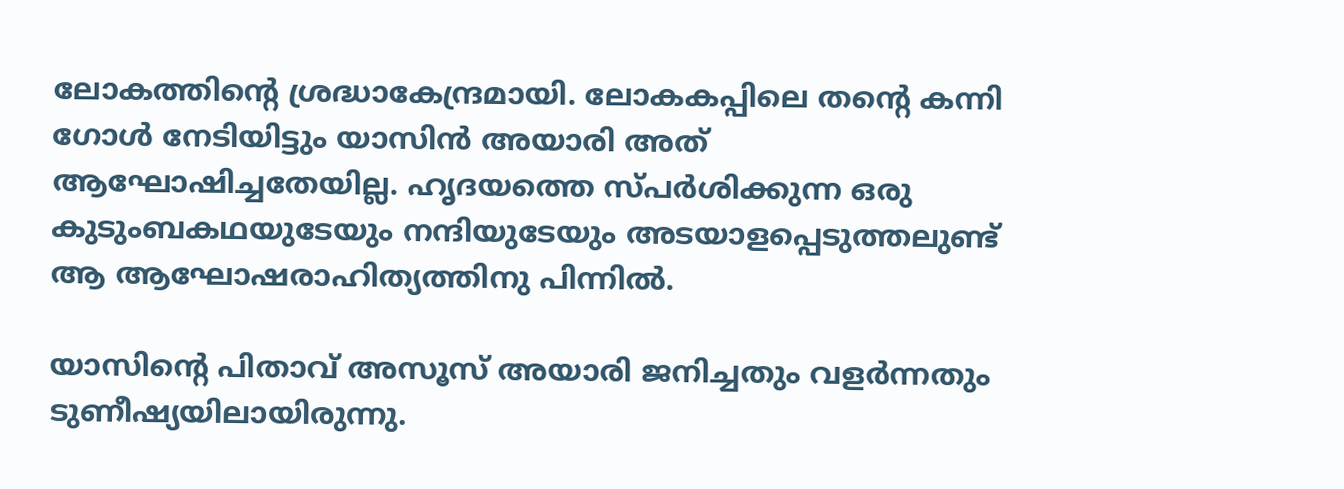ലോകത്തിന്റെ ശ്രദ്ധാകേന്ദ്രമായി. ലോകകപ്പിലെ തന്റെ കന്നി ഗോൾ നേടിയിട്ടും യാസിൻ അയാരി അത് ആഘോഷിച്ചതേയില്ല. ഹൃദയത്തെ സ്പർശിക്കുന്ന ഒരു കുടുംബകഥയുടേയും നന്ദിയുടേയും അടയാളപ്പെടുത്തലുണ്ട് ആ ആഘോഷരാഹിത്യത്തിനു പിന്നിൽ.

യാസിന്റെ പിതാവ് അസൂസ് അയാരി ജനിച്ചതും വളർന്നതും ടുണീഷ്യയിലായിരുന്നു.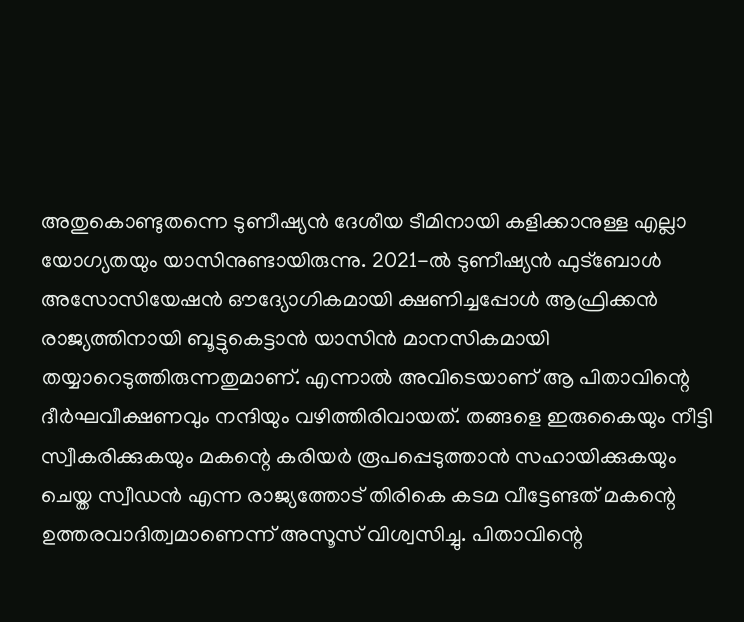അതുകൊണ്ടുതന്നെ ടുണീഷ്യൻ ദേശീയ ടീമിനായി കളിക്കാനുള്ള എല്ലാ യോഗ്യതയും യാസിനുണ്ടായിരുന്നു. 2021-ൽ ടുണീഷ്യൻ ഫുട്‌ബോൾ അസോസിയേഷൻ ഔദ്യോഗികമായി ക്ഷണിച്ചപ്പോൾ ആഫ്രിക്കൻ രാജ്യത്തിനായി ബൂട്ടുകെട്ടാൻ യാസിൻ മാനസികമായി തയ്യാറെടുത്തിരുന്നതുമാണ്. എന്നാൽ അവിടെയാണ് ആ പിതാവിന്റെ ദീർഘവീക്ഷണവും നന്ദിയും വഴിത്തിരിവായത്. തങ്ങളെ ഇരുകൈയും നീട്ടി സ്വീകരിക്കുകയും മകന്റെ കരിയർ രൂപപ്പെടുത്താൻ സഹായിക്കുകയും ചെയ്ത സ്വീഡൻ എന്ന രാജ്യത്തോട് തിരികെ കടമ വീട്ടേണ്ടത് മകന്റെ ഉത്തരവാദിത്വമാണെന്ന് അസൂസ് വിശ്വസിച്ചു. പിതാവിന്റെ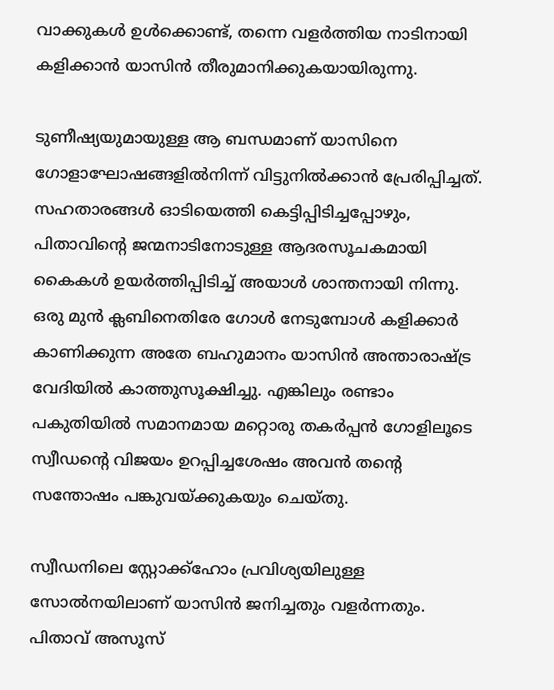വാക്കുകൾ ഉൾക്കൊണ്ട്, തന്നെ വളർത്തിയ നാടിനായി കളിക്കാൻ യാസിൻ തീരുമാനിക്കുകയായിരുന്നു.

ടുണീഷ്യയുമായുള്ള ആ ബന്ധമാണ് യാസിനെ ഗോളാഘോഷങ്ങളിൽനിന്ന് വിട്ടുനിൽക്കാൻ പ്രേരിപ്പിച്ചത്. സഹതാരങ്ങൾ ഓടിയെത്തി കെട്ടിപ്പിടിച്ചപ്പോഴും, പിതാവിന്റെ ജന്മനാടിനോടുള്ള ആദരസൂചകമായി കൈകൾ ഉയർത്തിപ്പിടിച്ച് അയാൾ ശാന്തനായി നിന്നു. ഒരു മുൻ ക്ലബിനെതിരേ ഗോൾ നേടുമ്പോൾ കളിക്കാർ കാണിക്കുന്ന അതേ ബഹുമാനം യാസിൻ അന്താരാഷ്ട്ര വേദിയിൽ കാത്തുസൂക്ഷിച്ചു. എങ്കിലും രണ്ടാം പകുതിയിൽ സമാനമായ മറ്റൊരു തകർപ്പൻ ഗോളിലൂടെ സ്വീഡന്റെ വിജയം ഉറപ്പിച്ചശേഷം അവൻ തന്റെ സന്തോഷം പങ്കുവയ്ക്കുകയും ചെയ്തു.

സ്വീഡനിലെ സ്റ്റോക്ക്ഹോം പ്രവിശ്യയിലുള്ള സോൽനയിലാണ് യാസിൻ ജനിച്ചതും വളർന്നതും. പിതാവ് അസൂസ്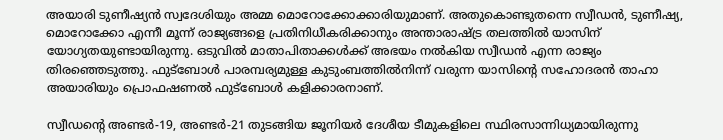അയാരി ടുണീഷ്യൻ സ്വദേശിയും അമ്മ മൊറോക്കോക്കാരിയുമാണ്. അതുകൊണ്ടുതന്നെ സ്വീഡൻ, ടുണീഷ്യ, മൊറോക്കോ എന്നീ മൂന്ന് രാജ്യങ്ങളെ പ്രതിനിധീകരിക്കാനും അന്താരാഷ്ട്ര തലത്തിൽ യാസിന് യോഗ്യതയുണ്ടായിരുന്നു. ഒടുവിൽ മാതാപിതാക്കൾക്ക് അഭയം നൽകിയ സ്വീഡൻ എന്ന രാജ്യം തിരഞ്ഞെടുത്തു. ഫുട്‌ബോൾ പാരമ്പര്യമുള്ള കുടുംബത്തിൽനിന്ന് വരുന്ന യാസിന്റെ സഹോദരൻ താഹാ അയാരിയും പ്രൊഫഷണൽ ഫുട്‌ബോൾ കളിക്കാരനാണ്.

സ്വീഡന്റെ അണ്ടർ-19, അണ്ടർ-21 തുടങ്ങിയ ജൂനിയർ ദേശീയ ടീമുകളിലെ സ്ഥിരസാന്നിധ്യമായിരുന്നു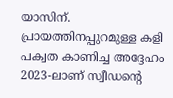യാസിന്. പ്രായത്തിനപ്പുറമുള്ള കളി പക്വത കാണിച്ച അദ്ദേഹം 2023-ലാണ് സ്വീഡന്റെ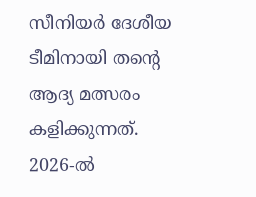സീനിയർ ദേശീയ ടീമിനായി തന്റെ ആദ്യ മത്സരം കളിക്കുന്നത്. 2026-ൽ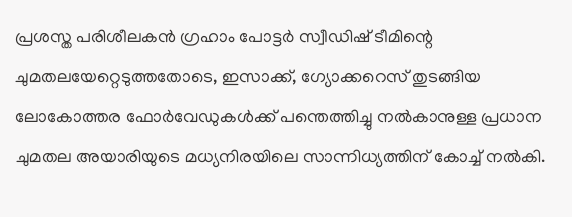പ്രശസ്ത പരിശീലകൻ ഗ്രഹാം പോട്ടർ സ്വീഡിഷ് ടീമിന്റെ ചുമതലയേറ്റെടുത്തതോടെ, ഇസാക്ക്, ഗ്യോക്കറെസ് തുടങ്ങിയ ലോകോത്തര ഫോർവേഡുകൾക്ക് പന്തെത്തിച്ചു നൽകാനുള്ള പ്രധാന ചുമതല അയാരിയുടെ മധ്യനിരയിലെ സാന്നിധ്യത്തിന് കോച്ച് നൽകി.